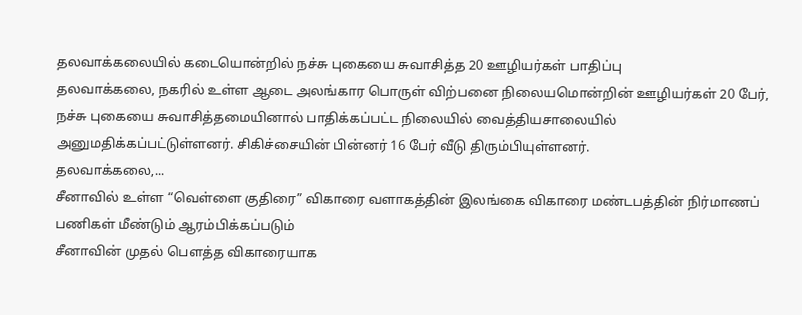தலவாக்கலையில் கடையொன்றில் நச்சு புகையை சுவாசித்த 20 ஊழியர்கள் பாதிப்பு
தலவாக்கலை, நகரில் உள்ள ஆடை அலங்கார பொருள் விற்பனை நிலையமொன்றின் ஊழியர்கள் 20 பேர், நச்சு புகையை சுவாசித்தமையினால் பாதிக்கப்பட்ட நிலையில் வைத்தியசாலையில் அனுமதிக்கப்பட்டுள்ளனர். சிகிச்சையின் பின்னர் 16 பேர் வீடு திரும்பியுள்ளனர்.
தலவாக்கலை,...
சீனாவில் உள்ள “வெள்ளை குதிரை” விகாரை வளாகத்தின் இலங்கை விகாரை மண்டபத்தின் நிர்மாணப் பணிகள் மீண்டும் ஆரம்பிக்கப்படும்
சீனாவின் முதல் பௌத்த விகாரையாக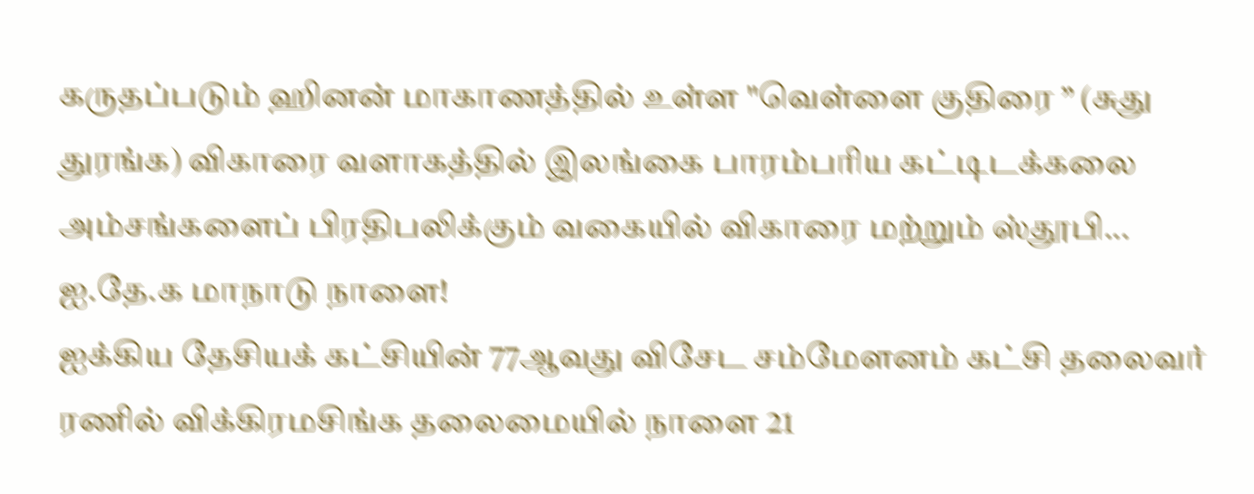கருதப்படும் ஹினன் மாகாணத்தில் உள்ள "வெள்ளை குதிரை ” (சுது துரங்க) விகாரை வளாகத்தில் இலங்கை பாரம்பரிய கட்டிடக்கலை அம்சங்களைப் பிரதிபலிக்கும் வகையில் விகாரை மற்றும் ஸ்தூபி...
ஐ.தே.க மாநாடு நாளை!
ஐக்கிய தேசியக் கட்சியின் 77ஆவது விசேட சம்மேளனம் கட்சி தலைவர் ரணில் விக்கிரமசிங்க தலைமையில் நாளை 21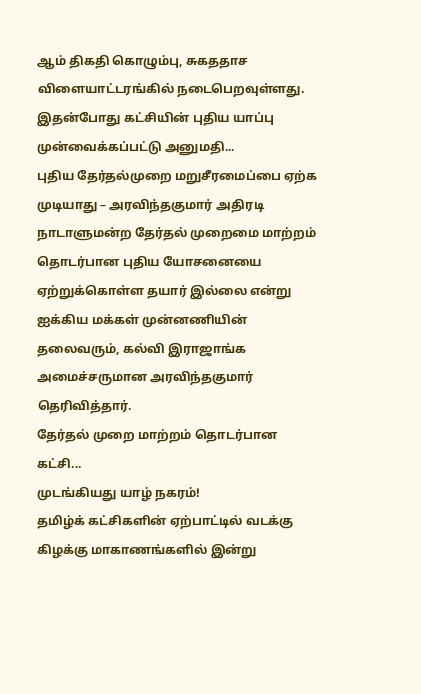ஆம் திகதி கொழும்பு, சுகததாச விளையாட்டரங்கில் நடைபெறவுள்ளது.
இதன்போது கட்சியின் புதிய யாப்பு முன்வைக்கப்பட்டு அனுமதி...
புதிய தேர்தல்முறை மறுசீரமைப்பை ஏற்க முடியாது – அரவிந்தகுமார் அதிரடி
நாடாளுமன்ற தேர்தல் முறைமை மாற்றம் தொடர்பான புதிய யோசனையை ஏற்றுக்கொள்ள தயார் இல்லை என்று ஐக்கிய மக்கள் முன்னணியின் தலைவரும், கல்வி இராஜாங்க அமைச்சருமான அரவிந்தகுமார் தெரிவித்தார்.
தேர்தல் முறை மாற்றம் தொடர்பான கட்சி...
முடங்கியது யாழ் நகரம்!
தமிழ்க் கட்சிகளின் ஏற்பாட்டில் வடக்கு கிழக்கு மாகாணங்களில் இன்று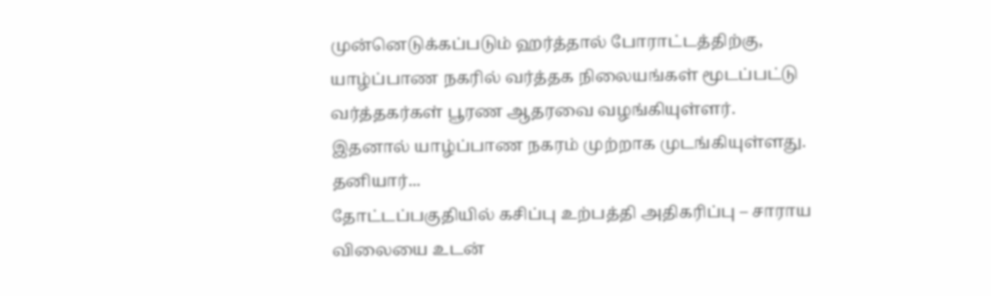முன்னெடுக்கப்படும் ஹர்த்தால் போராட்டத்திற்கு, யாழ்ப்பாண நகரில் வர்த்தக நிலையங்கள் மூடப்பட்டு வர்த்தகர்கள் பூரண ஆதரவை வழங்கியுள்ளர்.
இதனால் யாழ்ப்பாண நகரம் முற்றாக முடங்கியுள்ளது. தனியார்...
தோட்டப்பகுதியில் கசிப்பு உற்பத்தி அதிகரிப்பு – சாராய விலையை உடன்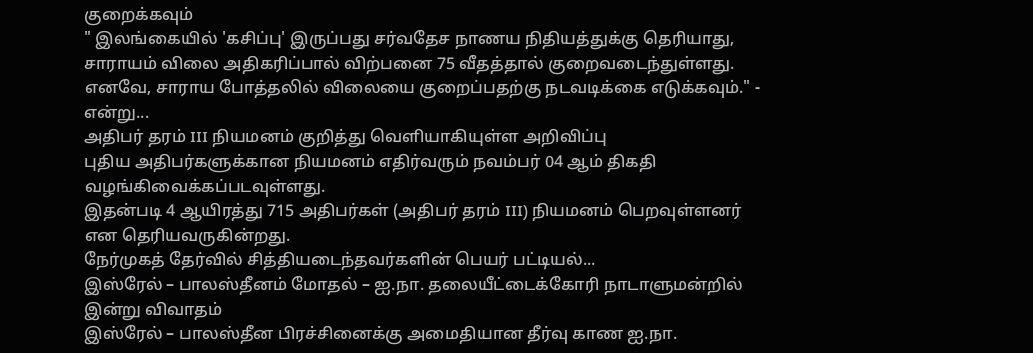குறைக்கவும்
" இலங்கையில் 'கசிப்பு' இருப்பது சர்வதேச நாணய நிதியத்துக்கு தெரியாது, சாராயம் விலை அதிகரிப்பால் விற்பனை 75 வீதத்தால் குறைவடைந்துள்ளது. எனவே, சாராய போத்தலில் விலையை குறைப்பதற்கு நடவடிக்கை எடுக்கவும்." - என்று...
அதிபர் தரம் III நியமனம் குறித்து வெளியாகியுள்ள அறிவிப்பு
புதிய அதிபர்களுக்கான நியமனம் எதிர்வரும் நவம்பர் 04 ஆம் திகதி வழங்கிவைக்கப்படவுள்ளது.
இதன்படி 4 ஆயிரத்து 715 அதிபர்கள் (அதிபர் தரம் III) நியமனம் பெறவுள்ளனர் என தெரியவருகின்றது.
நேர்முகத் தேர்வில் சித்தியடைந்தவர்களின் பெயர் பட்டியல்...
இஸ்ரேல் – பாலஸ்தீனம் மோதல் – ஐ.நா. தலையீட்டைக்கோரி நாடாளுமன்றில் இன்று விவாதம்
இஸ்ரேல் – பாலஸ்தீன பிரச்சினைக்கு அமைதியான தீர்வு காண ஐ.நா.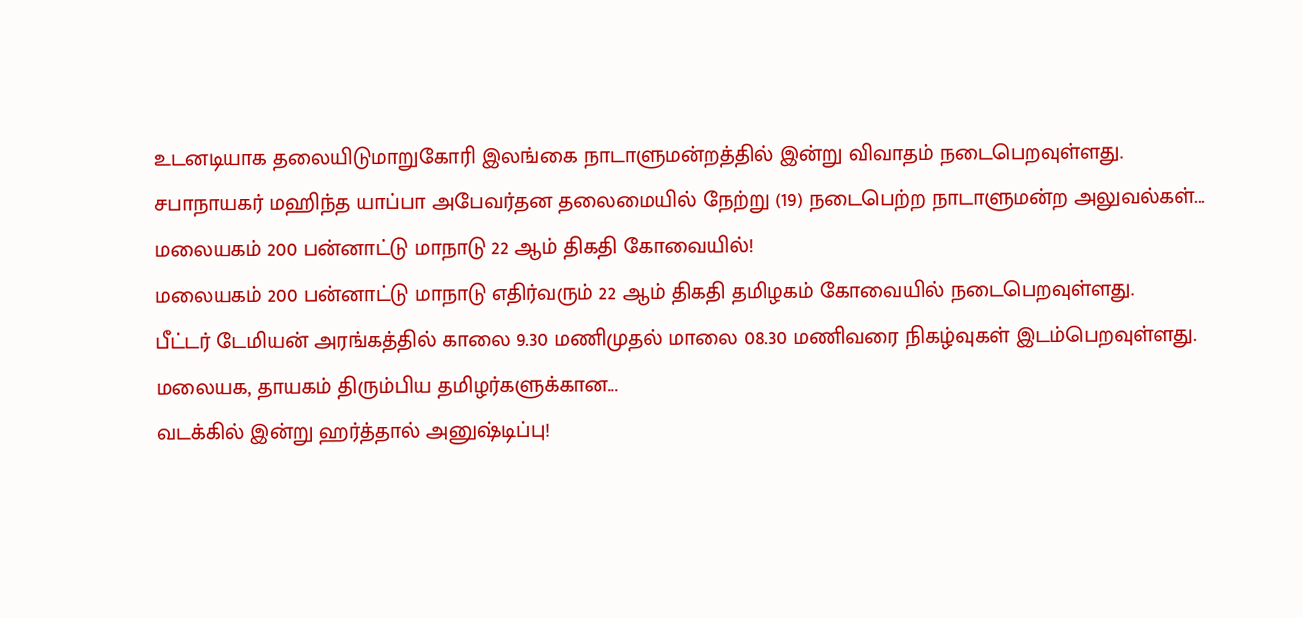உடனடியாக தலையிடுமாறுகோரி இலங்கை நாடாளுமன்றத்தில் இன்று விவாதம் நடைபெறவுள்ளது.
சபாநாயகர் மஹிந்த யாப்பா அபேவர்தன தலைமையில் நேற்று (19) நடைபெற்ற நாடாளுமன்ற அலுவல்கள்...
மலையகம் 200 பன்னாட்டு மாநாடு 22 ஆம் திகதி கோவையில்!
மலையகம் 200 பன்னாட்டு மாநாடு எதிர்வரும் 22 ஆம் திகதி தமிழகம் கோவையில் நடைபெறவுள்ளது.
பீட்டர் டேமியன் அரங்கத்தில் காலை 9.30 மணிமுதல் மாலை 08.30 மணிவரை நிகழ்வுகள் இடம்பெறவுள்ளது.
மலையக, தாயகம் திரும்பிய தமிழர்களுக்கான...
வடக்கில் இன்று ஹர்த்தால் அனுஷ்டிப்பு!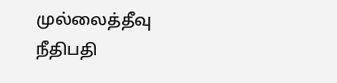முல்லைத்தீவு நீதிபதி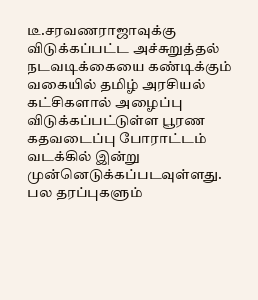டீ.சரவணராஜாவுக்கு விடுக்கப்பட்ட அச்சுறுத்தல் நடவடிக்கையை கண்டிக்கும் வகையில் தமிழ் அரசியல் கட்சிகளால் அழைப்பு விடுக்கப்பட்டுள்ள பூரண கதவடைப்பு போராட்டம் வடக்கில் இன்று முன்னெடுக்கப்படவுள்ளது.
பல தரப்புகளும்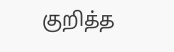குறித்த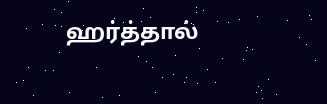ஹர்த்தால்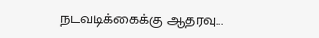நடவடிக்கைக்கு ஆதரவு...